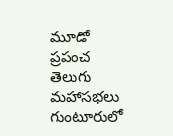మూడో ప్రపంచ తెలుగు మహాసభలు గుంటూరులో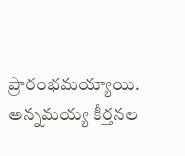ప్రారంభమయ్యాయి. అన్నమయ్య కీర్తనల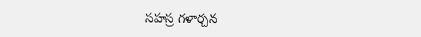సహస్ర గళార్చన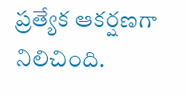ప్రత్యేక ఆకర్షణగా నిలిచింది.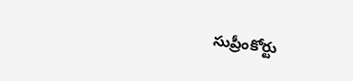సుప్రీంకోర్టు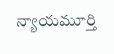న్యాయమూర్తి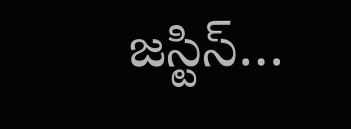జస్టిస్…